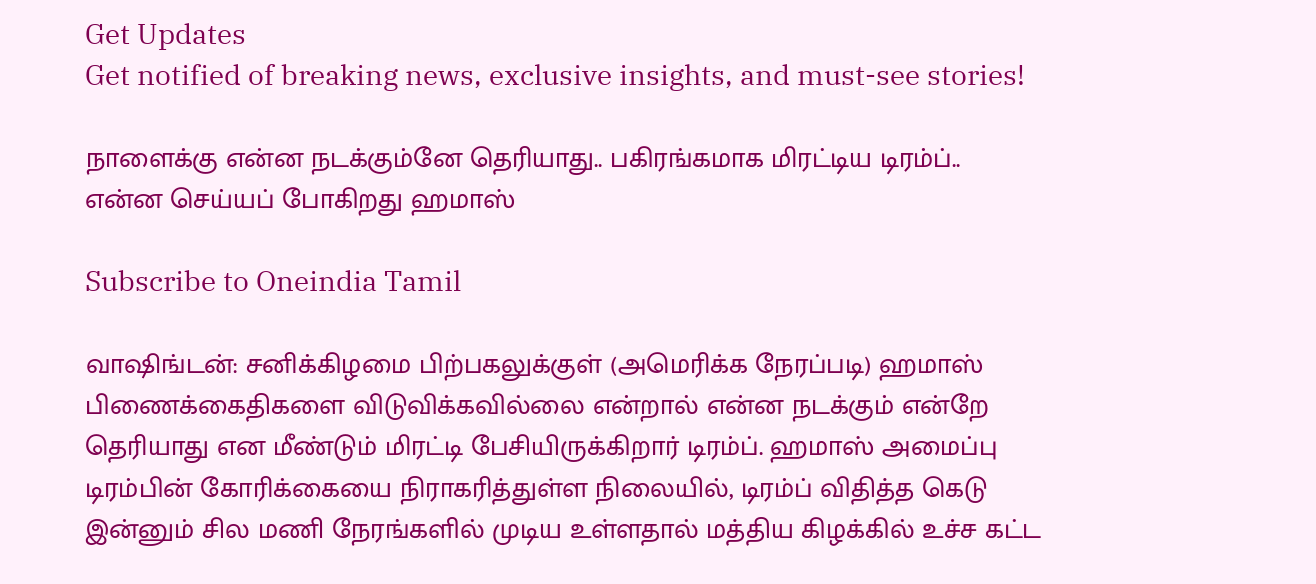Get Updates
Get notified of breaking news, exclusive insights, and must-see stories!

நாளைக்கு என்ன நடக்கும்னே தெரியாது.. பகிரங்கமாக மிரட்டிய டிரம்ப்.. என்ன செய்யப் போகிறது ஹமாஸ்

Subscribe to Oneindia Tamil

வாஷிங்டன்: சனிக்கிழமை பிற்பகலுக்குள் (அமெரிக்க நேரப்படி) ஹமாஸ் பிணைக்கைதிகளை விடுவிக்கவில்லை என்றால் என்ன நடக்கும் என்றே தெரியாது என மீண்டும் மிரட்டி பேசியிருக்கிறார் டிரம்ப். ஹமாஸ் அமைப்பு டிரம்பின் கோரிக்கையை நிராகரித்துள்ள நிலையில், டிரம்ப் விதித்த கெடு இன்னும் சில மணி நேரங்களில் முடிய உள்ளதால் மத்திய கிழக்கில் உச்ச கட்ட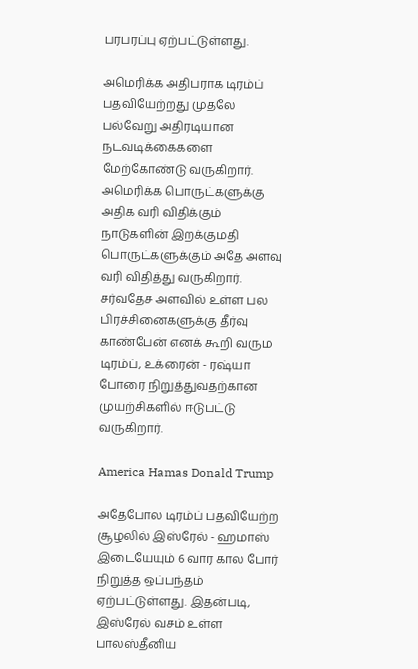பரபரப்பு ஏற்பட்டுள்ளது.

அமெரிக்க அதிபராக டிரம்ப் பதவியேற்றது முதலே பல்வேறு அதிரடியான நடவடிக்கைகளை மேற்கோண்டு வருகிறார். அமெரிக்க பொருட்களுக்கு அதிக வரி விதிக்கும் நாடுகளின் இறக்குமதி பொருட்களுக்கும் அதே அளவு வரி விதித்து வருகிறார். சர்வதேச அளவில் உள்ள பல பிரச்சினைகளுக்கு தீர்வு காண்பேன் எனக் கூறி வரும டிரம்ப், உக்ரைன் - ரஷ்யா போரை நிறுத்துவதற்கான முயற்சிகளில் ஈடுபட்டு வருகிறார்.

America Hamas Donald Trump

அதேபோல டிரம்ப் பதவியேற்ற சூழலில் இஸ்ரேல் - ஹமாஸ் இடையேயும் 6 வார கால போர் நிறுத்த ஒப்பந்தம் ஏற்பட்டுள்ளது. இதன்படி, இஸ்ரேல் வசம் உள்ள பாலஸ்தீனிய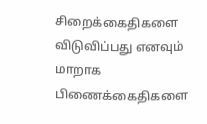சிறைக்கைதிகளை விடுவிப்பது எனவும் மாறாக பிணைக்கைதிகளை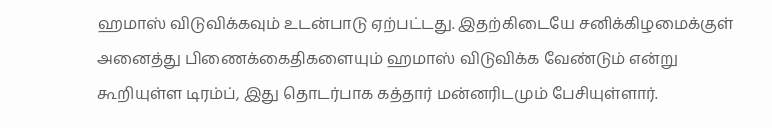ஹமாஸ் விடுவிக்கவும் உடன்பாடு ஏற்பட்டது. இதற்கிடையே சனிக்கிழமைக்குள் அனைத்து பிணைக்கைதிகளையும் ஹமாஸ் விடுவிக்க வேண்டும் என்று கூறியுள்ள டிரம்ப், இது தொடர்பாக கத்தார் மன்னரிடமும் பேசியுள்ளார்.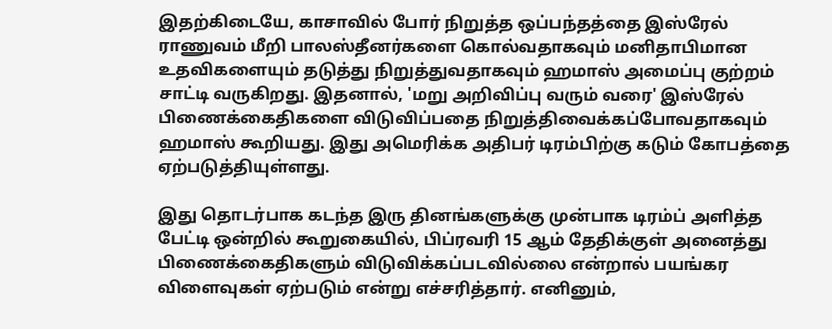இதற்கிடையே, காசாவில் போர் நிறுத்த ஒப்பந்தத்தை இஸ்ரேல் ராணுவம் மீறி பாலஸ்தீனர்களை கொல்வதாகவும் மனிதாபிமான உதவிகளையும் தடுத்து நிறுத்துவதாகவும் ஹமாஸ் அமைப்பு குற்றம் சாட்டி வருகிறது. இதனால், 'மறு அறிவிப்பு வரும் வரை' இஸ்ரேல் பிணைக்கைதிகளை விடுவிப்பதை நிறுத்திவைக்கப்போவதாகவும் ஹமாஸ் கூறியது. இது அமெரிக்க அதிபர் டிரம்பிற்கு கடும் கோபத்தை ஏற்படுத்தியுள்ளது.

இது தொடர்பாக கடந்த இரு தினங்களுக்கு முன்பாக டிரம்ப் அளித்த பேட்டி ஒன்றில் கூறுகையில், பிப்ரவரி 15 ஆம் தேதிக்குள் அனைத்து பிணைக்கைதிகளும் விடுவிக்கப்படவில்லை என்றால் பயங்கர விளைவுகள் ஏற்படும் என்று எச்சரித்தார். எனினும்,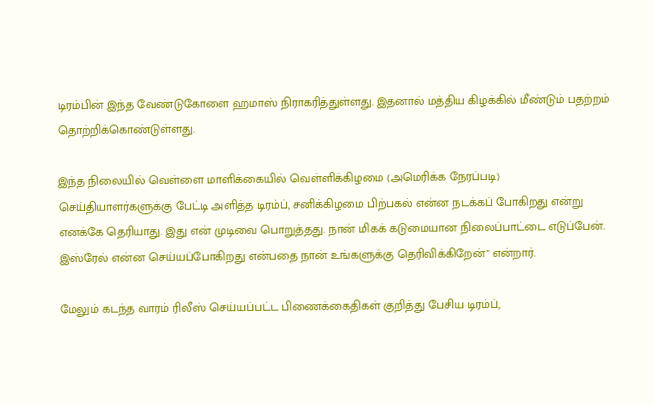டிரம்பின் இந்த வேண்டுகோளை ஹமாஸ் நிராகரித்துள்ளது. இதனால் மத்திய கிழக்கில் மீண்டும் பதற்றம் தொற்றிக்கொண்டுள்ளது.

இந்த நிலையில் வெள்ளை மாளிக்கையில் வெள்ளிக்கிழமை (அமெரிக்க நேரப்படி) செய்தியாளர்களுக்கு பேட்டி அளித்த டிரம்ப், சனிக்கிழமை பிற்பகல் என்ன நடக்கப் போகிறது என்று எனக்கே தெரியாது. இது என் முடிவை பொறுத்தது. நான் மிகக் கடுமையான நிலைப்பாட்டை எடுப்பேன். இஸ்ரேல் என்ன செய்யப்போகிறது என்பதை நான் உங்களுக்கு தெரிவிக்கிறேன்" என்றார்.

மேலும் கடந்த வாரம் ரிலீஸ் செய்யப்பட்ட பிணைக்கைதிகள் குறித்து பேசிய டிரம்ப்,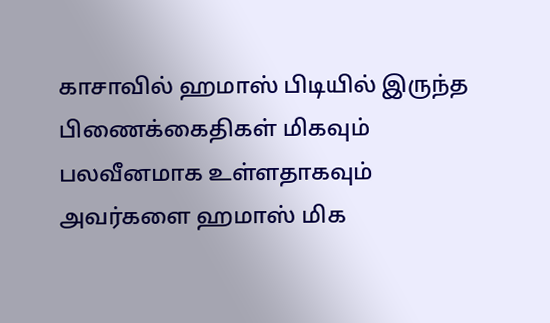காசாவில் ஹமாஸ் பிடியில் இருந்த பிணைக்கைதிகள் மிகவும் பலவீனமாக உள்ளதாகவும் அவர்களை ஹமாஸ் மிக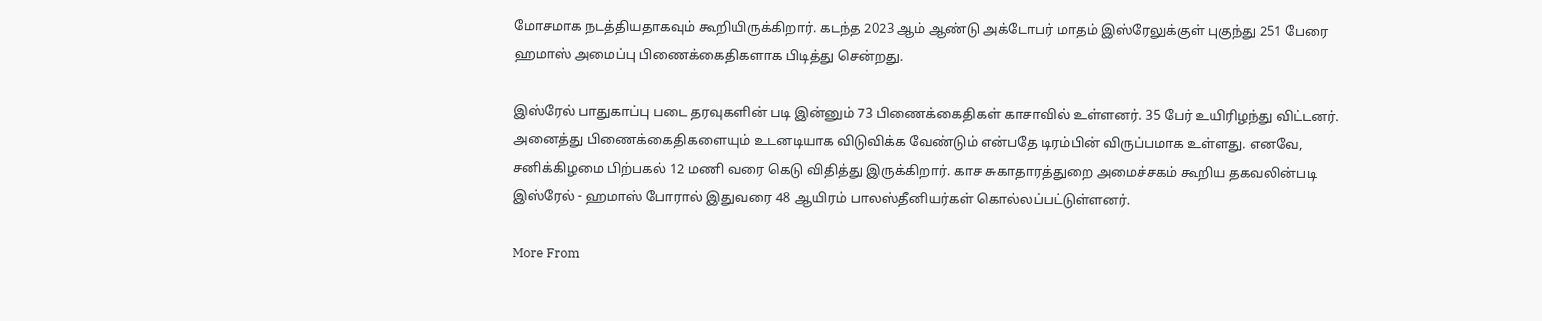மோசமாக நடத்தியதாகவும் கூறியிருக்கிறார். கடந்த 2023 ஆம் ஆண்டு அக்டோபர் மாதம் இஸ்ரேலுக்குள் புகுந்து 251 பேரை ஹமாஸ் அமைப்பு பிணைக்கைதிகளாக பிடித்து சென்றது.

இஸ்ரேல் பாதுகாப்பு படை தரவுகளின் படி இன்னும் 73 பிணைக்கைதிகள் காசாவில் உள்ளனர். 35 பேர் உயிரிழந்து விட்டனர். அனைத்து பிணைக்கைதிகளையும் உடனடியாக விடுவிக்க வேண்டும் என்பதே டிரம்பின் விருப்பமாக உள்ளது. எனவே, சனிக்கிழமை பிற்பகல் 12 மணி வரை கெடு விதித்து இருக்கிறார். காச சுகாதாரத்துறை அமைச்சகம் கூறிய தகவலின்படி இஸ்ரேல் - ஹமாஸ் போரால் இதுவரை 48 ஆயிரம் பாலஸ்தீனியர்கள் கொல்லப்பட்டுள்ளனர்.

More From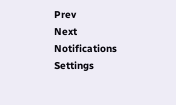Prev
Next
Notifications
Settings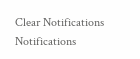Clear Notifications
Notifications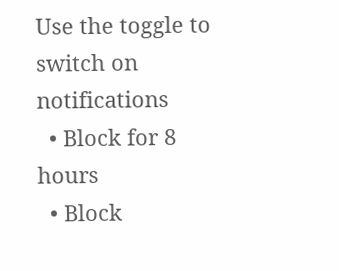Use the toggle to switch on notifications
  • Block for 8 hours
  • Block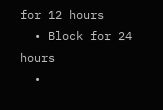for 12 hours
  • Block for 24 hours
  •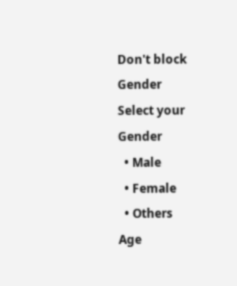Don't block
Gender
Select your Gender
  • Male
  • Female
  • Others
Age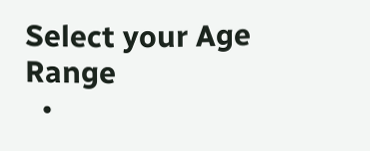Select your Age Range
  •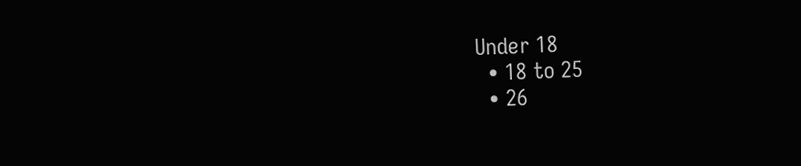Under 18
  • 18 to 25
  • 26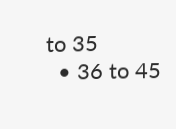to 35
  • 36 to 45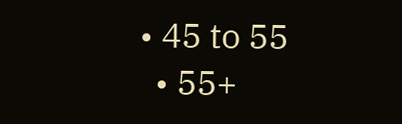• 45 to 55
  • 55+